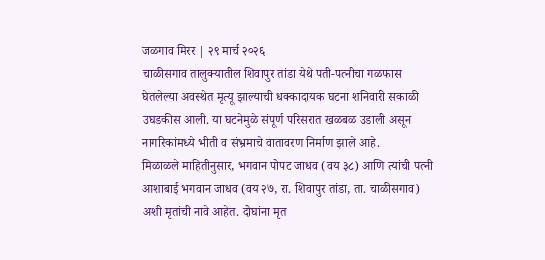जळगाव मिरर | २९ मार्च २०२६
चाळीसगाव तालुक्यातील शिवापुर तांडा येथे पती-पत्नीचा गळफास घेतलेल्या अवस्थेत मृत्यू झाल्याची धक्कादायक घटना शनिवारी सकाळी उघडकीस आली. या घटनेमुळे संपूर्ण परिसरात खळबळ उडाली असून नागरिकांमध्ये भीती व संभ्रमाचे वातावरण निर्माण झाले आहे.
मिळाळले माहितीनुसार, भगवान पोपट जाधव (वय ३८) आणि त्यांची पत्नी आशाबाई भगवान जाधव (वय २७, रा. शिवापुर तांडा, ता. चाळीसगाव) अशी मृतांची नावे आहेत. दोघांना मृत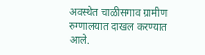अवस्थेत चाळीसगाव ग्रामीण रुग्णालयात दाखल करण्यात आले.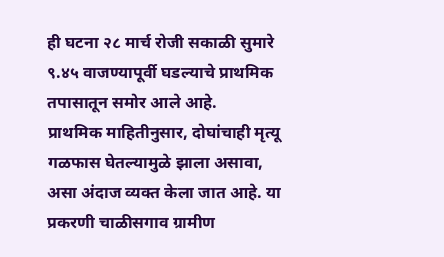ही घटना २८ मार्च रोजी सकाळी सुमारे ९.४५ वाजण्यापूर्वी घडल्याचे प्राथमिक तपासातून समोर आले आहे.
प्राथमिक माहितीनुसार, दोघांचाही मृत्यू गळफास घेतल्यामुळे झाला असावा, असा अंदाज व्यक्त केला जात आहे. या प्रकरणी चाळीसगाव ग्रामीण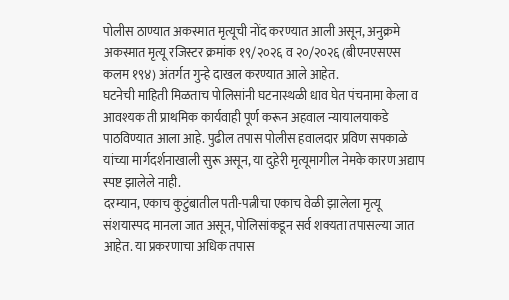पोलीस ठाण्यात अकस्मात मृत्यूची नोंद करण्यात आली असून, अनुक्रमे अकस्मात मृत्यू रजिस्टर क्रमांक १९/२०२६ व २०/२०२६ (बीएनएसएस कलम १९४) अंतर्गत गुन्हे दाखल करण्यात आले आहेत.
घटनेची माहिती मिळताच पोलिसांनी घटनास्थळी धाव घेत पंचनामा केला व आवश्यक ती प्राथमिक कार्यवाही पूर्ण करून अहवाल न्यायालयाकडे पाठविण्यात आला आहे. पुढील तपास पोलीस हवालदार प्रविण सपकाळे यांच्या मार्गदर्शनाखाली सुरू असून, या दुहेरी मृत्यूमागील नेमके कारण अद्याप स्पष्ट झालेले नाही.
दरम्यान, एकाच कुटुंबातील पती-पत्नीचा एकाच वेळी झालेला मृत्यू संशयास्पद मानला जात असून, पोलिसांकडून सर्व शक्यता तपासल्या जात आहेत. या प्रकरणाचा अधिक तपास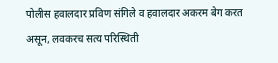पोलीस हवालदार प्रविण संगिले व हवालदार अकरम बेग करत असून, लवकरच सत्य परिस्थिती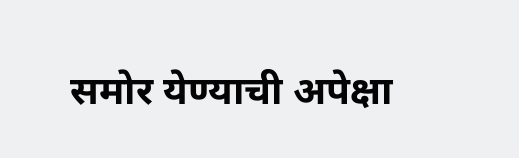समोर येण्याची अपेक्षा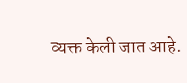व्यक्त केली जात आहे.